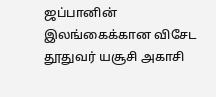ஜப்பானின் இலங்கைக்கான விசேட தூதுவர் யசூசி அகாசி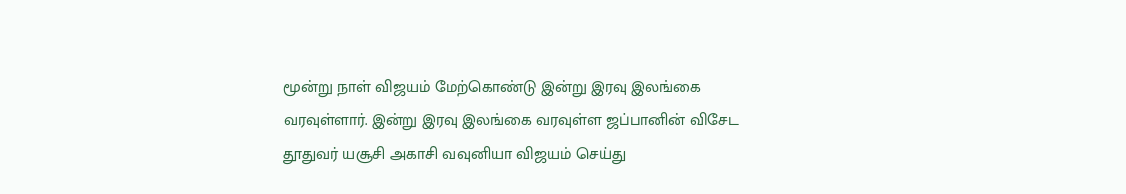மூன்று நாள் விஜயம் மேற்கொண்டு இன்று இரவு இலங்கை வரவுள்ளார். இன்று இரவு இலங்கை வரவுள்ள ஜப்பானின் விசேட தூதுவர் யசூசி அகாசி வவுனியா விஜயம் செய்து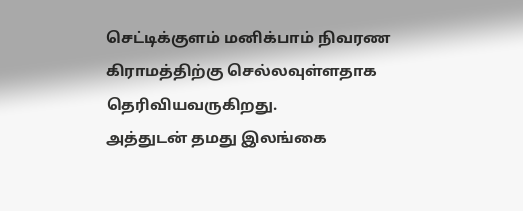செட்டிக்குளம் மனிக்பாம் நிவரண கிராமத்திற்கு செல்லவுள்ளதாக தெரிவியவருகிறது.
அத்துடன் தமது இலங்கை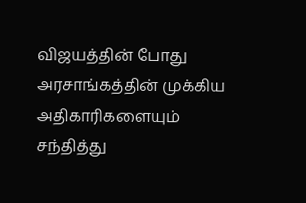விஜயத்தின் போது அரசாங்கத்தின் முக்கிய அதிகாரிகளையும் சந்தித்து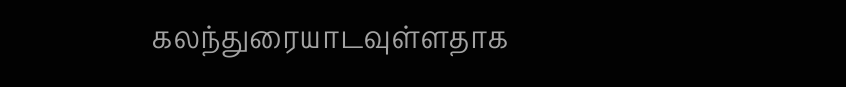கலந்துரையாடவுள்ளதாக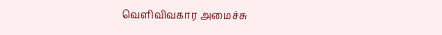வெளிவிவகார அமைச்சு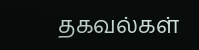தகவல்கள்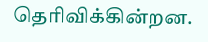தெரிவிக்கின்றன.